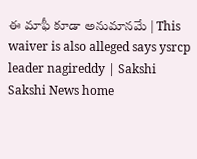ఈ మాఫీ కూడా అనుమానమే | This waiver is also alleged says ysrcp leader nagireddy | Sakshi
Sakshi News home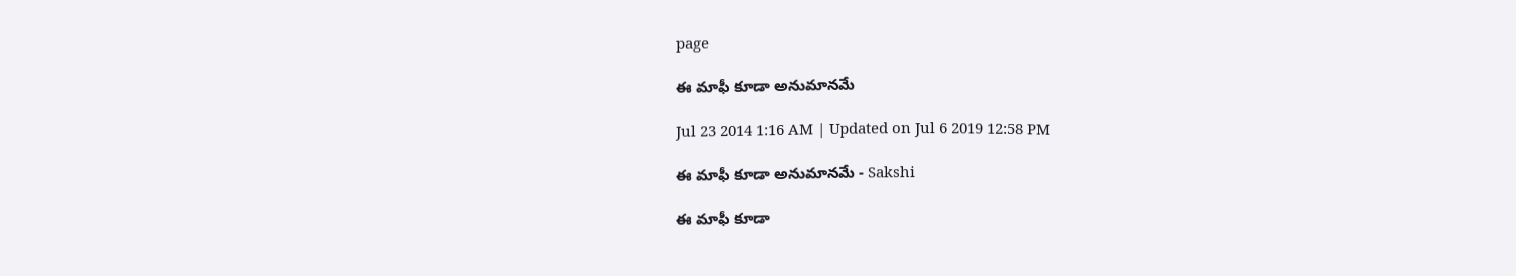page

ఈ మాఫీ కూడా అనుమానమే

Jul 23 2014 1:16 AM | Updated on Jul 6 2019 12:58 PM

ఈ మాఫీ కూడా అనుమానమే - Sakshi

ఈ మాఫీ కూడా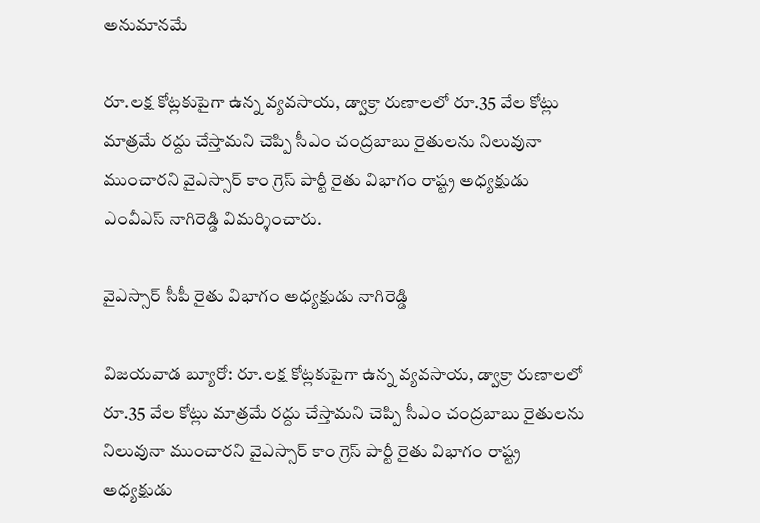అనుమానమే

రూ.లక్ష కోట్లకుపైగా ఉన్న వ్యవసాయ, డ్వాక్రా రుణాలలో రూ.35 వేల కోట్లు మాత్రమే రద్దు చేస్తామని చెప్పి సీఎం చంద్రబాబు రైతులను నిలువునా ముంచారని వైఎస్సార్ కాం గ్రెస్ పార్టీ రైతు విభాగం రాష్ట్ర అధ్యక్షుడు ఎంవీఎస్ నాగిరెడ్డి విమర్శించారు.

వైఎస్సార్ సీపీ రైతు విభాగం అధ్యక్షుడు నాగిరెడ్డి

విజయవాడ బ్యూరో: రూ.లక్ష కోట్లకుపైగా ఉన్న వ్యవసాయ, డ్వాక్రా రుణాలలో రూ.35 వేల కోట్లు మాత్రమే రద్దు చేస్తామని చెప్పి సీఎం చంద్రబాబు రైతులను నిలువునా ముంచారని వైఎస్సార్ కాం గ్రెస్ పార్టీ రైతు విభాగం రాష్ట్ర అధ్యక్షుడు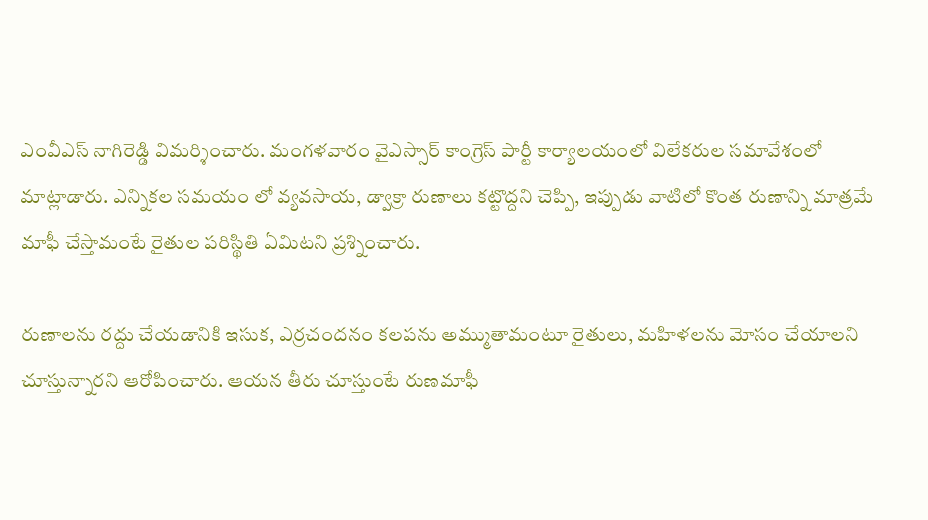ఎంవీఎస్ నాగిరెడ్డి విమర్శించారు. మంగళవారం వైఎస్సార్ కాంగ్రెస్ పార్టీ కార్యాలయంలో విలేకరుల సమావేశంలో మాట్లాడారు. ఎన్నికల సమయం లో వ్యవసాయ, డ్వాక్రా రుణాలు కట్టొద్దని చెప్పి, ఇప్పుడు వాటిలో కొంత రుణాన్ని మాత్రమే మాఫీ చేస్తామంటే రైతుల పరిస్థితి ఏమిటని ప్రశ్నించారు.

రుణాలను రద్దు చేయడానికి ఇసుక, ఎర్రచందనం కలపను అమ్ముతామంటూ రైతులు, మహిళలను మోసం చేయాలని చూస్తున్నారని ఆరోపించారు. ఆయన తీరు చూస్తుంటే రుణమాఫీ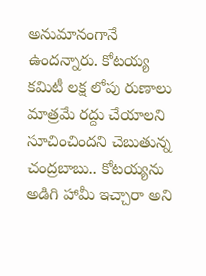అనుమానంగానే ఉందన్నారు. కోటయ్య కమిటీ లక్ష లోపు రుణాలు మాత్రమే రద్దు చేయాలని సూచించిందని చెబుతున్న చంద్రబాబు.. కోటయ్యను అడిగి హామీ ఇచ్చారా అని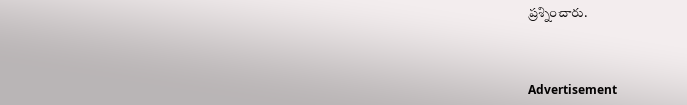ప్రశ్నించారు.



Advertisement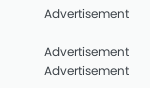Advertisement

Advertisement
Advertisement